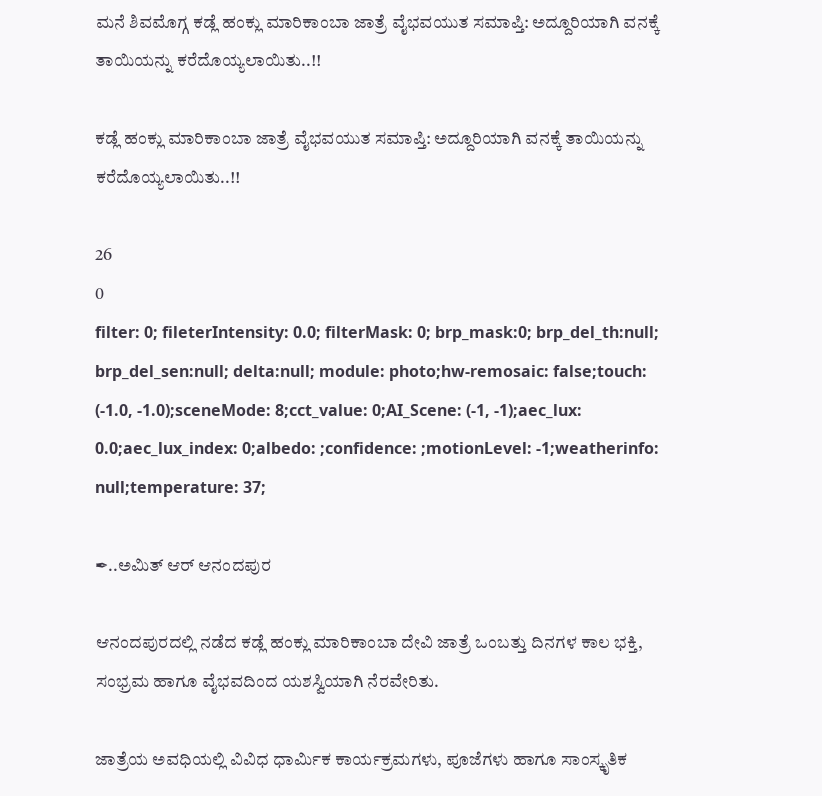ಮನೆ ಶಿವಮೊಗ್ಗ ಕಡ್ಲೆ ಹಂಕ್ಲು ಮಾರಿಕಾಂಬಾ ಜಾತ್ರೆ ವೈಭವಯುತ ಸಮಾಪ್ತಿ: ಅದ್ದೂರಿಯಾಗಿ ವನಕ್ಕೆ ತಾಯಿಯನ್ನು ಕರೆದೊಯ್ಯಲಾಯಿತು..!!

ಕಡ್ಲೆ ಹಂಕ್ಲು ಮಾರಿಕಾಂಬಾ ಜಾತ್ರೆ ವೈಭವಯುತ ಸಮಾಪ್ತಿ: ಅದ್ದೂರಿಯಾಗಿ ವನಕ್ಕೆ ತಾಯಿಯನ್ನು ಕರೆದೊಯ್ಯಲಾಯಿತು..!!

26
0
filter: 0; fileterIntensity: 0.0; filterMask: 0; brp_mask:0; brp_del_th:null; brp_del_sen:null; delta:null; module: photo;hw-remosaic: false;touch: (-1.0, -1.0);sceneMode: 8;cct_value: 0;AI_Scene: (-1, -1);aec_lux: 0.0;aec_lux_index: 0;albedo: ;confidence: ;motionLevel: -1;weatherinfo: null;temperature: 37;

✒..ಅಮಿತ್ ಆರ್ ಆನಂದಪುರ

ಆನಂದಪುರದಲ್ಲಿ ನಡೆದ ಕಡ್ಲೆ ಹಂಕ್ಲು ಮಾರಿಕಾಂಬಾ ದೇವಿ ಜಾತ್ರೆ ಒಂಬತ್ತು ದಿನಗಳ ಕಾಲ ಭಕ್ತಿ, ಸಂಭ್ರಮ ಹಾಗೂ ವೈಭವದಿಂದ ಯಶಸ್ವಿಯಾಗಿ ನೆರವೇರಿತು.

ಜಾತ್ರೆಯ ಅವಧಿಯಲ್ಲಿ ವಿವಿಧ ಧಾರ್ಮಿಕ ಕಾರ್ಯಕ್ರಮಗಳು, ಪೂಜೆಗಳು ಹಾಗೂ ಸಾಂಸ್ಕೃತಿಕ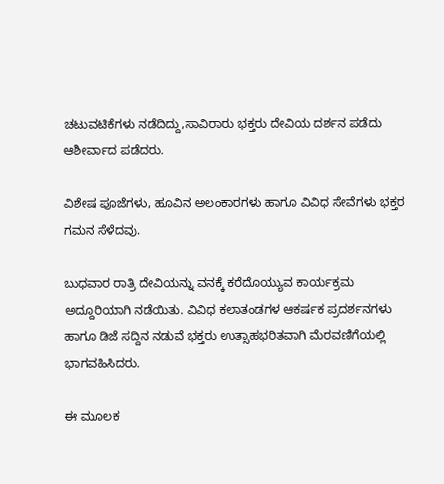ಚಟುವಟಿಕೆಗಳು ನಡೆದಿದ್ದು,ಸಾವಿರಾರು ಭಕ್ತರು ದೇವಿಯ ದರ್ಶನ ಪಡೆದು ಆಶೀರ್ವಾದ ಪಡೆದರು.

ವಿಶೇಷ ಪೂಜೆಗಳು, ಹೂವಿನ ಅಲಂಕಾರಗಳು ಹಾಗೂ ವಿವಿಧ ಸೇವೆಗಳು ಭಕ್ತರ ಗಮನ ಸೆಳೆದವು.

ಬುಧವಾರ ರಾತ್ರಿ ದೇವಿಯನ್ನು ವನಕ್ಕೆ ಕರೆದೊಯ್ಯುವ ಕಾರ್ಯಕ್ರಮ ಅದ್ದೂರಿಯಾಗಿ ನಡೆಯಿತು. ವಿವಿಧ ಕಲಾತಂಡಗಳ ಆಕರ್ಷಕ ಪ್ರದರ್ಶನಗಳು ಹಾಗೂ ಡಿಜೆ ಸದ್ದಿನ ನಡುವೆ ಭಕ್ತರು ಉತ್ಸಾಹಭರಿತವಾಗಿ ಮೆರವಣಿಗೆಯಲ್ಲಿ ಭಾಗವಹಿಸಿದರು.

ಈ ಮೂಲಕ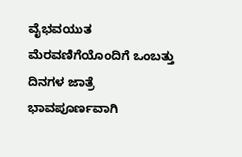ವೈಭವಯುತ ಮೆರವಣಿಗೆಯೊಂದಿಗೆ ಒಂಬತ್ತು ದಿನಗಳ ಜಾತ್ರೆ ಭಾವಪೂರ್ಣವಾಗಿ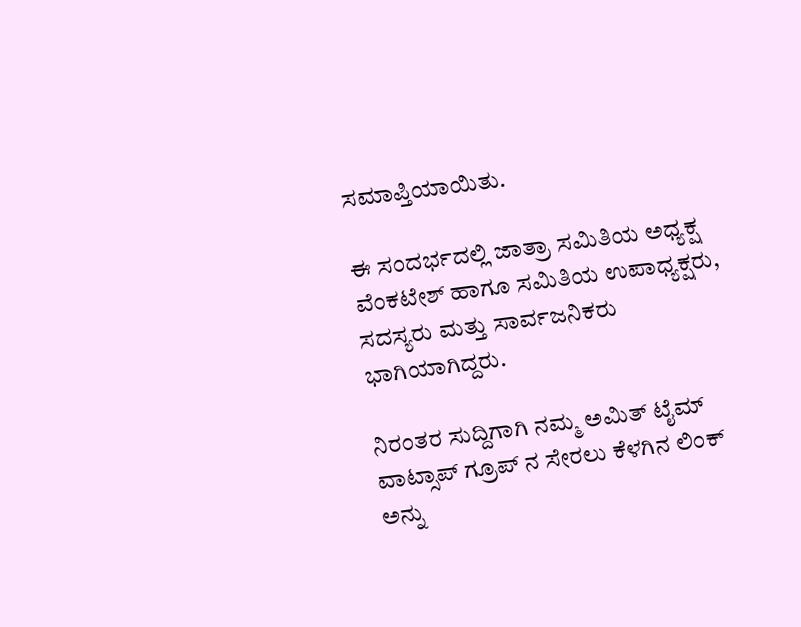ಸಮಾಪ್ತಿಯಾಯಿತು.

ಈ ಸಂದರ್ಭದಲ್ಲಿ ಜಾತ್ರಾ ಸಮಿತಿಯ ಅಧ್ಯಕ್ಷ ವೆಂಕಟೇಶ್ ಹಾಗೂ ಸಮಿತಿಯ ಉಪಾಧ್ಯಕ್ಷರು, ಸದಸ್ಯರು ಮತ್ತು ಸಾರ್ವಜನಿಕರು ಭಾಗಿಯಾಗಿದ್ದರು.

ನಿರಂತರ ಸುದ್ದಿಗಾಗಿ ನಮ್ಮ ಅಮಿತ್ ಟೈಮ್ ವಾಟ್ಸಾಪ್ ಗ್ರೂಪ್ ನ ಸೇರಲು ಕೆಳಗಿನ ಲಿಂಕ್ ಅನ್ನು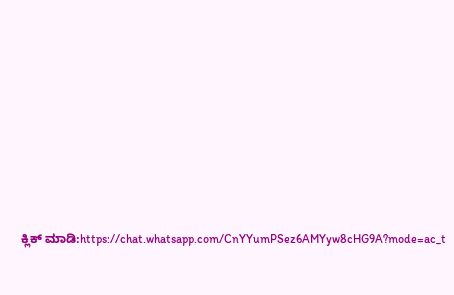ಕ್ಲಿಕ್ ಮಾಡಿ:https://chat.whatsapp.com/CnYYumPSez6AMYyw8cHG9A?mode=ac_t